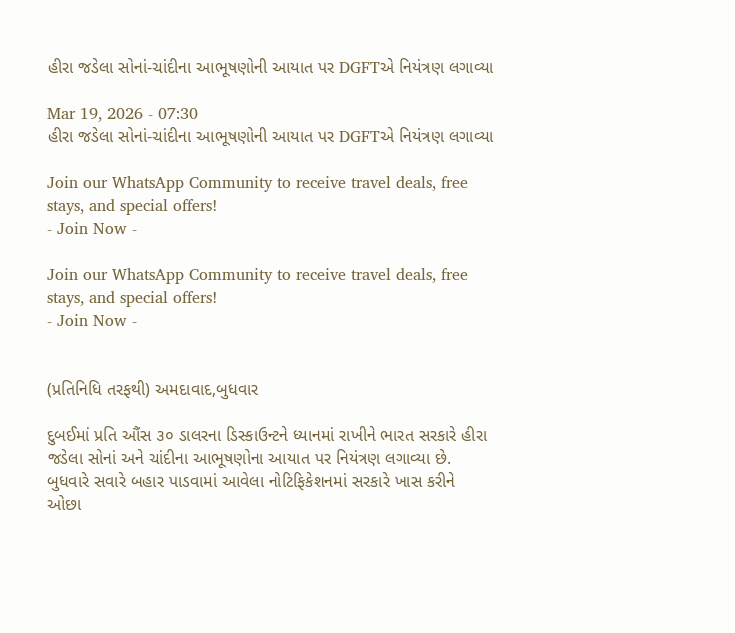હીરા જડેલા સોનાં-ચાંદીના આભૂષણોની આયાત પર DGFTએ નિયંત્રણ લગાવ્યા

Mar 19, 2026 - 07:30
હીરા જડેલા સોનાં-ચાંદીના આભૂષણોની આયાત પર DGFTએ નિયંત્રણ લગાવ્યા

Join our WhatsApp Community to receive travel deals, free stays, and special offers!
- Join Now -

Join our WhatsApp Community to receive travel deals, free stays, and special offers!
- Join Now -


(પ્રતિનિધિ તરફથી) અમદાવાદ,બુધવાર

દુબઈમાં પ્રતિ ઔંસ ૩૦ ડાલરના ડિસ્કાઉન્ટને ધ્યાનમાં રાખીને ભારત સરકારે હીરા જડેલા સોનાં અને ચાંદીના આભૂષણોના આયાત પર નિયંત્રણ લગાવ્યા છે. બુધવારે સવારે બહાર પાડવામાં આવેલા નોટિફિકેશનમાં સરકારે ખાસ કરીને ઓછા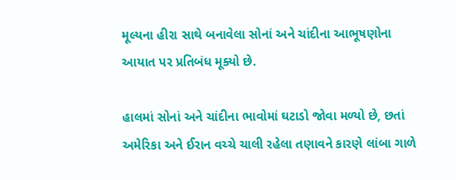મૂલ્યના હીરા સાથે બનાવેલા સોનાં અને ચાંદીના આભૂષણોના આયાત પર પ્રતિબંધ મૂક્યો છે.

હાલમાં સોનાં અને ચાંદીના ભાવોમાં ઘટાડો જોવા મળ્યો છે, છતાં અમેરિકા અને ઈરાન વચ્ચે ચાલી રહેલા તણાવને કારણે લાંબા ગાળે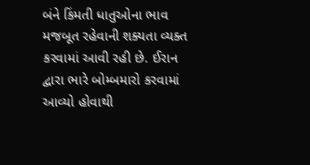બંને કિંમતી ધાતુઓના ભાવ મજબૂત રહેવાની શક્યતા વ્યક્ત કરવામાં આવી રહી છે. ઈરાન દ્વારા ભારે બોમ્બમારો કરવામાં આવ્યો હોવાથી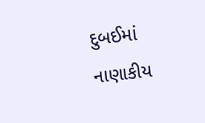દુબઈમાં નાણાકીય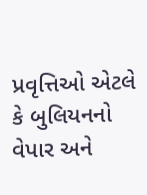પ્રવૃત્તિઓ એટલે કે બુલિયનનો વેપાર અને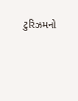ટુરિઝમનો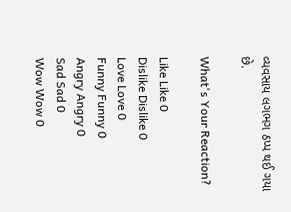વ્યવસાય લગભગ ઠપ્પ થઈ ગયા છે.

What's Your Reaction?

Like Like 0
Dislike Dislike 0
Love Love 0
Funny Funny 0
Angry Angry 0
Sad Sad 0
Wow Wow 0